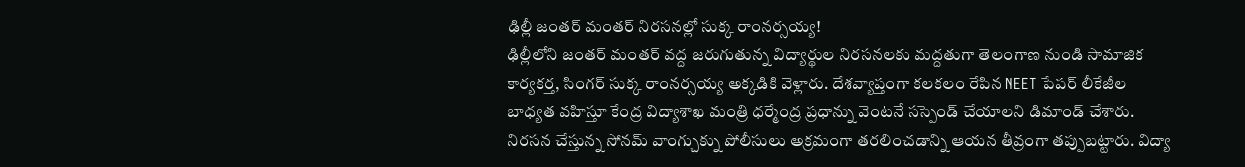ఢిల్లీ జంతర్ మంతర్ నిరసనల్లో సుక్క రాంనర్సయ్య!
ఢిల్లీలోని జంతర్ మంతర్ వద్ద జరుగుతున్న విద్యార్థుల నిరసనలకు మద్దతుగా తెలంగాణ నుండి సామాజిక కార్యకర్త, సింగర్ సుక్క రాంనర్సయ్య అక్కడికి వెళ్లారు. దేశవ్యాప్తంగా కలకలం రేపిన NEET పేపర్ లీకేజీల బాధ్యత వహిస్తూ కేంద్ర విద్యాశాఖ మంత్రి ధర్మేంద్ర ప్రధాన్ను వెంటనే సస్పెండ్ చేయాలని డిమాండ్ చేశారు. నిరసన చేస్తున్న సోనమ్ వాంగ్చుక్ను పోలీసులు అక్రమంగా తరలించడాన్ని ఆయన తీవ్రంగా తప్పుబట్టారు. విద్యా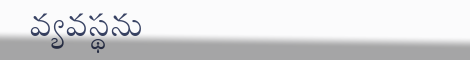వ్యవస్థను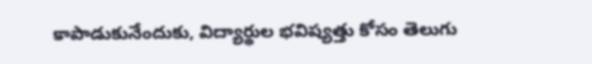కాపాడుకునేందుకు, విద్యార్థుల భవిష్యత్తు కోసం తెలుగు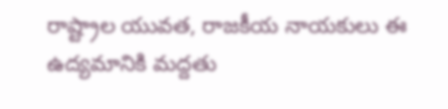రాష్ట్రాల యువత, రాజకీయ నాయకులు ఈ ఉద్యమానికి మద్దతు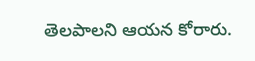తెలపాలని ఆయన కోరారు.